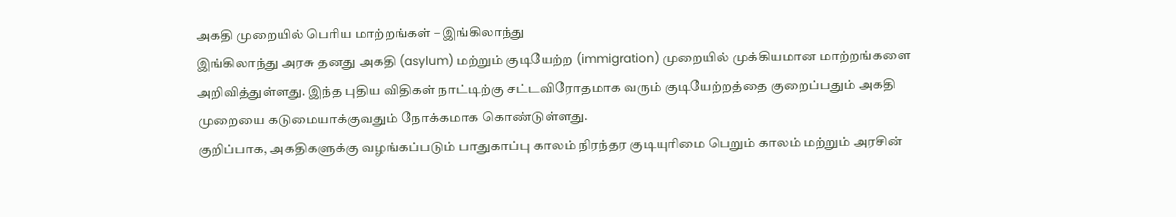அகதி முறையில் பெரிய மாற்றங்கள் – இங்கிலாந்து
இங்கிலாந்து அரசு தனது அகதி (asylum) மற்றும் குடியேற்ற (immigration) முறையில் முக்கியமான மாற்றங்களை அறிவித்துள்ளது. இந்த புதிய விதிகள் நாட்டிற்கு சட்டவிரோதமாக வரும் குடியேற்றத்தை குறைப்பதும் அகதி முறையை கடுமையாக்குவதும் நோக்கமாக கொண்டுள்ளது.
குறிப்பாக, அகதிகளுக்கு வழங்கப்படும் பாதுகாப்பு காலம் நிரந்தர குடியுரிமை பெறும் காலம் மற்றும் அரசின்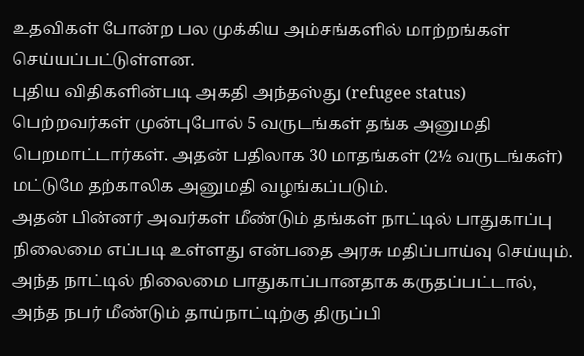உதவிகள் போன்ற பல முக்கிய அம்சங்களில் மாற்றங்கள் செய்யப்பட்டுள்ளன.
புதிய விதிகளின்படி அகதி அந்தஸ்து (refugee status) பெற்றவர்கள் முன்புபோல் 5 வருடங்கள் தங்க அனுமதி பெறமாட்டார்கள். அதன் பதிலாக 30 மாதங்கள் (2½ வருடங்கள்) மட்டுமே தற்காலிக அனுமதி வழங்கப்படும்.
அதன் பின்னர் அவர்கள் மீண்டும் தங்கள் நாட்டில் பாதுகாப்பு நிலைமை எப்படி உள்ளது என்பதை அரசு மதிப்பாய்வு செய்யும். அந்த நாட்டில் நிலைமை பாதுகாப்பானதாக கருதப்பட்டால், அந்த நபர் மீண்டும் தாய்நாட்டிற்கு திருப்பி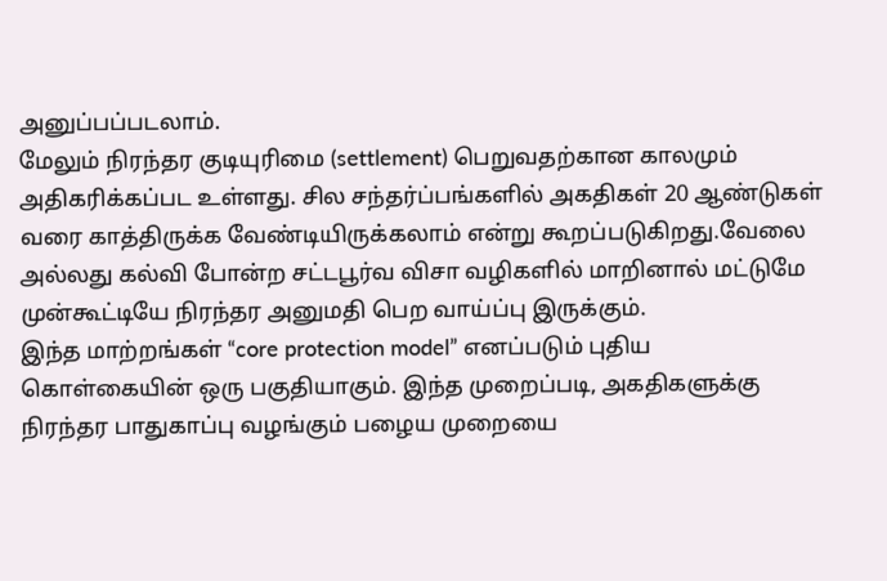அனுப்பப்படலாம்.
மேலும் நிரந்தர குடியுரிமை (settlement) பெறுவதற்கான காலமும் அதிகரிக்கப்பட உள்ளது. சில சந்தர்ப்பங்களில் அகதிகள் 20 ஆண்டுகள் வரை காத்திருக்க வேண்டியிருக்கலாம் என்று கூறப்படுகிறது.வேலை அல்லது கல்வி போன்ற சட்டபூர்வ விசா வழிகளில் மாறினால் மட்டுமே முன்கூட்டியே நிரந்தர அனுமதி பெற வாய்ப்பு இருக்கும்.
இந்த மாற்றங்கள் “core protection model” எனப்படும் புதிய கொள்கையின் ஒரு பகுதியாகும். இந்த முறைப்படி, அகதிகளுக்கு நிரந்தர பாதுகாப்பு வழங்கும் பழைய முறையை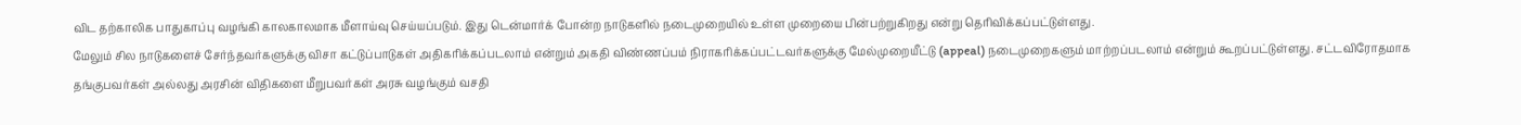விட தற்காலிக பாதுகாப்பு வழங்கி காலகாலமாக மீளாய்வு செய்யப்படும். இது டென்மார்க் போன்ற நாடுகளில் நடைமுறையில் உள்ள முறையை பின்பற்றுகிறது என்று தெரிவிக்கப்பட்டுள்ளது.
மேலும் சில நாடுகளைச் சேர்ந்தவர்களுக்கு விசா கட்டுப்பாடுகள் அதிகரிக்கப்படலாம் என்றும் அகதி விண்ணப்பம் நிராகரிக்கப்பட்டவர்களுக்கு மேல்முறையீட்டு (appeal) நடைமுறைகளும் மாற்றப்படலாம் என்றும் கூறப்பட்டுள்ளது. சட்டவிரோதமாக தங்குபவர்கள் அல்லது அரசின் விதிகளை மீறுபவர்கள் அரசு வழங்கும் வசதி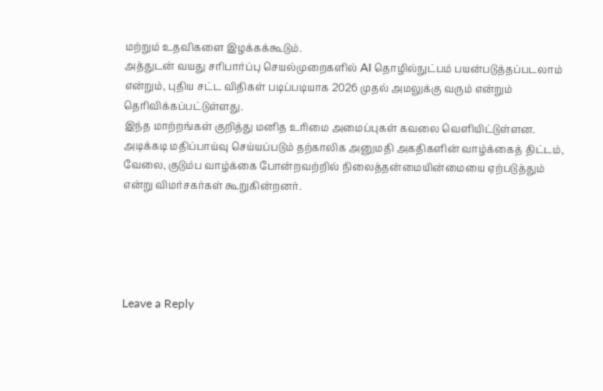மற்றும் உதவிகளை இழக்கக்கூடும்.
அத்துடன் வயது சரிபார்ப்பு செயல்முறைகளில் AI தொழில்நுட்பம் பயன்படுத்தப்படலாம் என்றும், புதிய சட்ட விதிகள் படிப்படியாக 2026 முதல் அமலுக்கு வரும் என்றும் தெரிவிக்கப்பட்டுள்ளது.
இந்த மாற்றங்கள் குறித்து மனித உரிமை அமைப்புகள் கவலை வெளியிட்டுள்ளன. அடிக்கடி மதிப்பாய்வு செய்யப்படும் தற்காலிக அனுமதி அகதிகளின் வாழ்க்கைத் திட்டம், வேலை, குடும்ப வாழ்க்கை போன்றவற்றில் நிலைத்தன்மையின்மையை ஏற்படுத்தும் என்று விமர்சகர்கள் கூறுகின்றனர்.





Leave a Reply